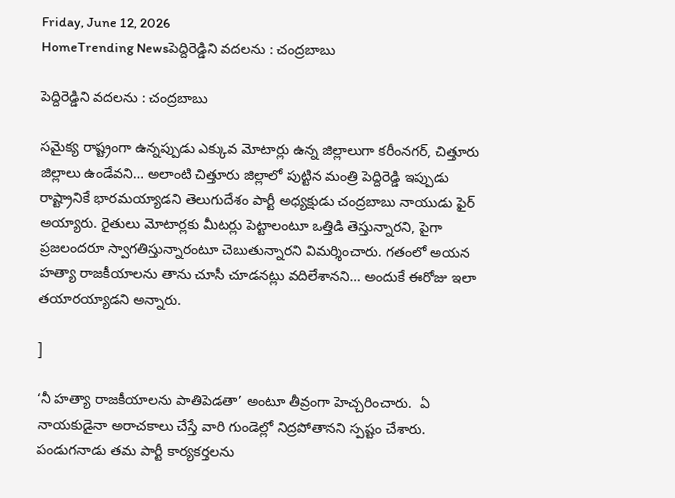Friday, June 12, 2026
HomeTrending Newsపెద్దిరెడ్డిని వదలను : చంద్రబాబు

పెద్దిరెడ్డిని వదలను : చంద్రబాబు

సమైక్య రాష్ట్రంగా ఉన్నప్పుడు ఎక్కువ మోటార్లు ఉన్న జిల్లాలుగా కరీంనగర్, చిత్తూరు జిల్లాలు ఉండేవని… అలాంటి చిత్తూరు జిల్లాలో పుట్టిన మంత్రి పెద్దిరెడ్డి ఇప్పుడు రాష్ట్రానికే భారమయ్యాడని తెలుగుదేశం పార్టీ అధ్యక్షుడు చంద్రబాబు నాయుడు ఫైర్ అయ్యారు. రైతులు మోటార్లకు మీటర్లు పెట్టాలంటూ ఒత్తిడి తెస్తున్నారని, పైగా ప్రజలందరూ స్వాగతిస్తున్నారంటూ చెబుతున్నారని విమర్శించారు. గతంలో అయన హత్యా రాజకీయాలను తాను చూసీ చూడనట్లు వదిలేశానని… అందుకే ఈరోజు ఇలా తయారయ్యాడని అన్నారు.

]

‘నీ హత్యా రాజకీయాలను పాతిపెడతా’ అంటూ తీవ్రంగా హెచ్చరించారు.  ఏ నాయకుడైనా అరాచకాలు చేస్తే వారి గుండెల్లో నిద్రపోతానని స్పష్టం చేశారు. పండుగనాడు తమ పార్టీ కార్యకర్తలను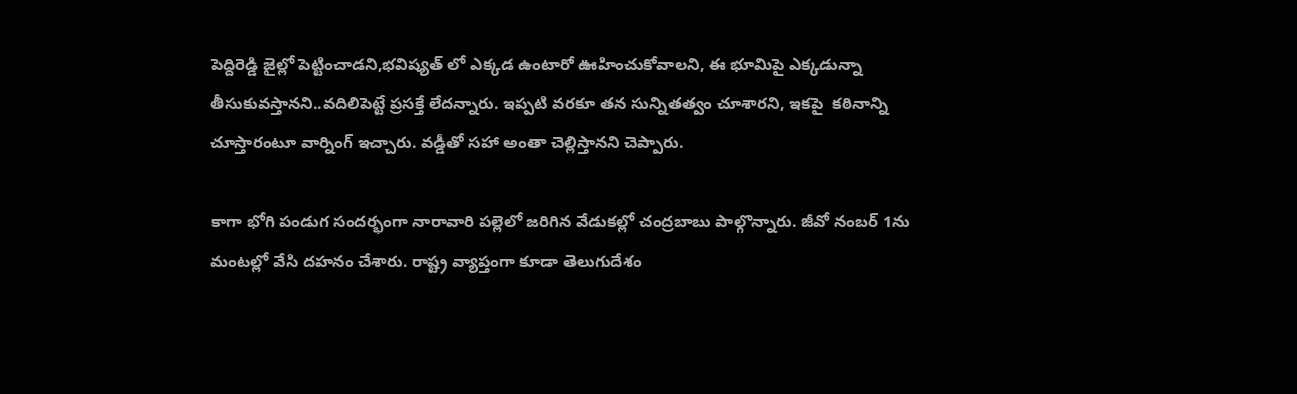పెద్దిరెడ్డి జైల్లో పెట్టించాడని,భవిష్యత్ లో ఎక్కడ ఉంటారో ఊహించుకోవాలని, ఈ భూమిపై ఎక్కడున్నా తీసుకువస్తానని..వదిలిపెట్టే ప్రసక్తే లేదన్నారు. ఇప్పటి వరకూ తన సున్నితత్వం చూశారని, ఇకపై  కఠినాన్ని చూస్తారంటూ వార్నింగ్ ఇచ్చారు. వడ్డీతో సహా అంతా చెల్లిస్తానని చెప్పారు.

కాగా భోగి పండుగ సందర్భంగా నారావారి పల్లెలో జరిగిన వేడుకల్లో చంద్రబాబు పాల్గొన్నారు. జీవో నంబర్ 1ను మంటల్లో వేసి దహనం చేశారు. రాష్ట్ర వ్యాప్తంగా కూడా తెలుగుదేశం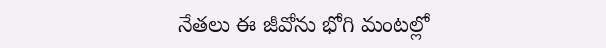నేతలు ఈ జీవోను భోగి మంటల్లో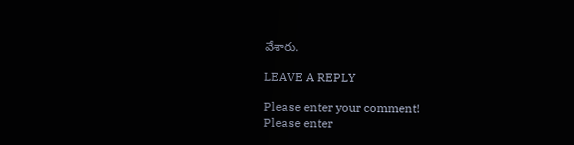వేశారు.

LEAVE A REPLY

Please enter your comment!
Please enter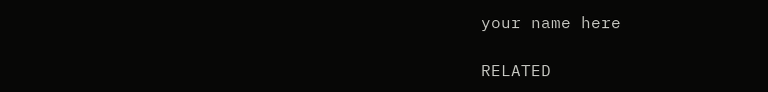your name here

RELATED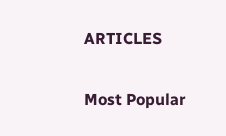ARTICLES

Most Popular